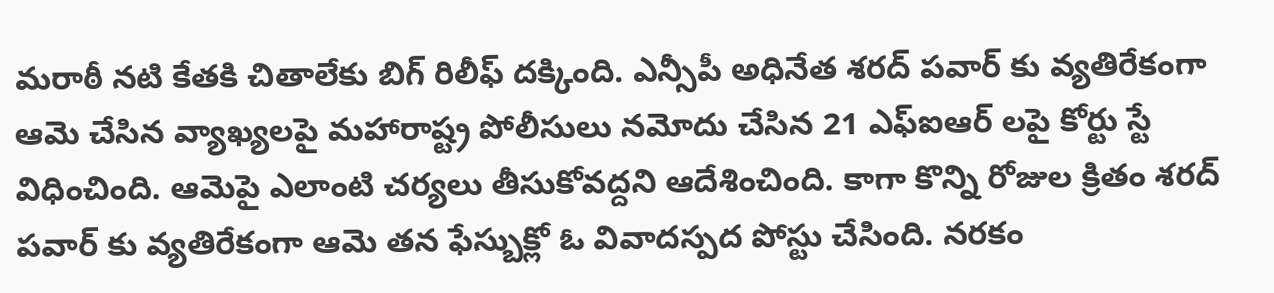మరాఠీ నటి కేతకి చితాలేకు బిగ్ రిలీఫ్ దక్కింది. ఎన్సీపీ అధినేత శరద్ పవార్ కు వ్యతిరేకంగా ఆమె చేసిన వ్యాఖ్యలపై మహారాష్ట్ర పోలీసులు నమోదు చేసిన 21 ఎఫ్ఐఆర్ లపై కోర్టు స్టే విధించింది. ఆమెపై ఎలాంటి చర్యలు తీసుకోవద్దని ఆదేశించింది. కాగా కొన్ని రోజుల క్రితం శరద్ పవార్ కు వ్యతిరేకంగా ఆమె తన ఫేస్బుక్లో ఓ వివాదస్పద పోస్టు చేసింది. నరకం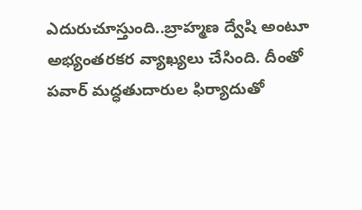ఎదురుచూస్తుంది..బ్రాహ్మణ ద్వేషి అంటూ అభ్యంతరకర వ్యాఖ్యలు చేసింది. దీంతో పవార్ మద్ధతుదారుల ఫిర్యాదుతో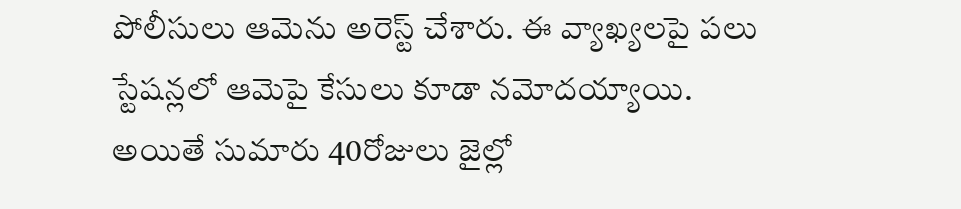పోలీసులు ఆమెను అరెస్ట్ చేశారు. ఈ వ్యాఖ్యలపై పలు స్టేషన్లలో ఆమెపై కేసులు కూడా నమోదయ్యాయి.
అయితే సుమారు 40రోజులు జైల్లో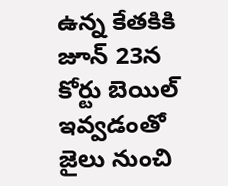ఉన్న కేతకికి జూన్ 23న కోర్టు బెయిల్ ఇవ్వడంతో జైలు నుంచి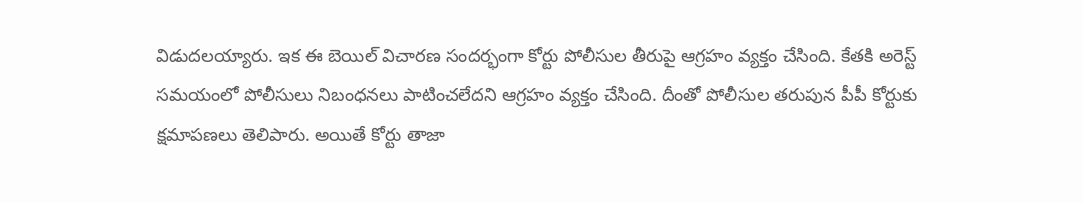విడుదలయ్యారు. ఇక ఈ బెయిల్ విచారణ సందర్భంగా కోర్టు పోలీసుల తీరుపై ఆగ్రహం వ్యక్తం చేసింది. కేతకి అరెస్ట్ సమయంలో పోలీసులు నిబంధనలు పాటించలేదని ఆగ్రహం వ్యక్తం చేసింది. దీంతో పోలీసుల తరుపున పీపీ కోర్టుకు క్షమాపణలు తెలిపారు. అయితే కోర్టు తాజా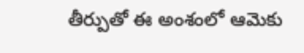తీర్పుతో ఈ అంశంలో ఆమెకు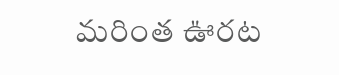మరింత ఊరట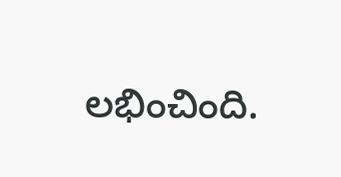లభించింది.